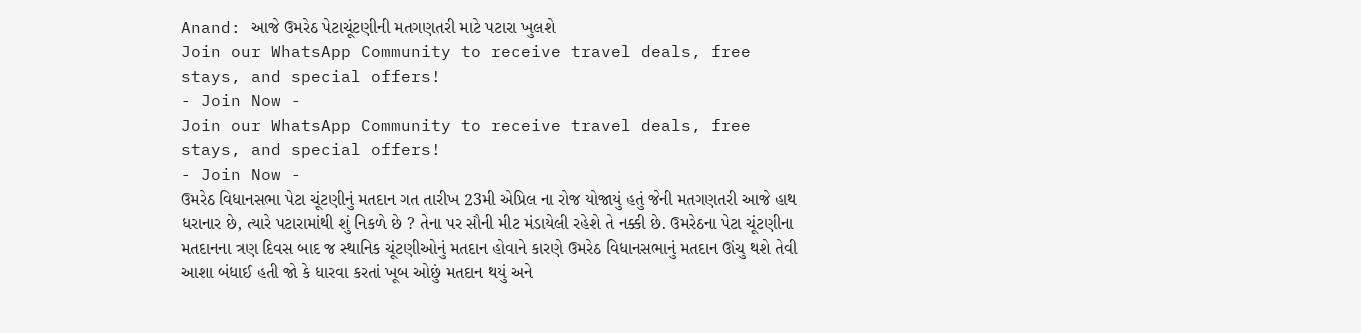Anand: આજે ઉમરેઠ પેટાચૂંટણીની મતગણતરી માટે પટારા ખુલશે
Join our WhatsApp Community to receive travel deals, free stays, and special offers!
- Join Now -
Join our WhatsApp Community to receive travel deals, free stays, and special offers!
- Join Now -
ઉમરેઠ વિધાનસભા પેટા ચૂંટણીનું મતદાન ગત તારીખ 23મી એપ્રિલ ના રોજ યોજાયું હતું જેની મતગણતરી આજે હાથ ધરાનાર છે, ત્યારે પટારામાંથી શું નિકળે છે ? તેના પર સૌની મીટ મંડાયેલી રહેશે તે નક્કી છે. ઉમરેઠના પેટા ચૂંટણીના મતદાનના ત્રણ દિવસ બાદ જ સ્થાનિક ચૂંટણીઓનું મતદાન હોવાને કારણે ઉમરેઠ વિધાનસભાનું મતદાન ઊંચુ થશે તેવી આશા બંધાઈ હતી જો કે ધારવા કરતાં ખૂબ ઓછું મતદાન થયું અને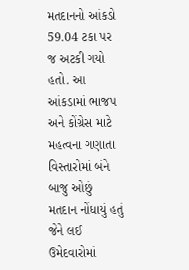મતદાનનો આંકડો 59.04 ટકા પર જ અટકી ગયો હતો. આ આંકડામાં ભાજપ અને કોંગ્રેસ માટે મહત્વના ગણાતા વિસ્તારોમાં બંને બાજુ ઓછું મતદાન નોંધાયું હતું જેને લઈ ઉમેદવારોમાં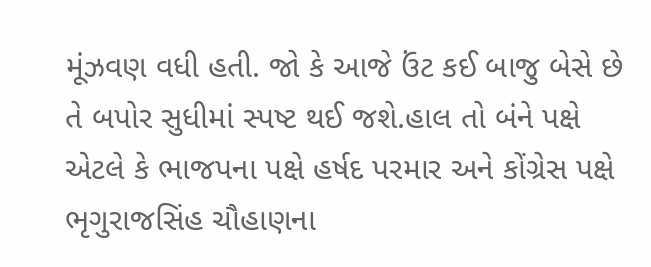મૂંઝવણ વધી હતી. જો કે આજે ઉંટ કઈ બાજુ બેસે છે તે બપોર સુધીમાં સ્પષ્ટ થઈ જશે.હાલ તો બંને પક્ષે એટલે કે ભાજપના પક્ષે હર્ષદ પરમાર અને કોંગ્રેસ પક્ષે ભૃગુરાજસિંહ ચૌહાણના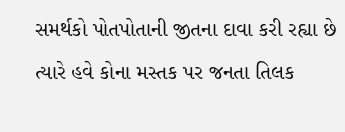સમર્થકો પોતપોતાની જીતના દાવા કરી રહ્યા છે ત્યારે હવે કોના મસ્તક પર જનતા તિલક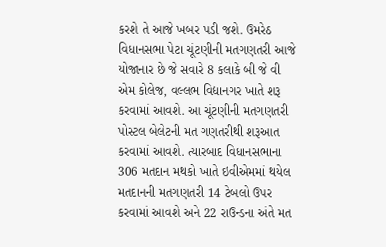કરશે તે આજે ખબર પડી જશે. ઉમરેઠ વિધાનસભા પેટા ચૂંટણીની મતગણતરી આજે યોજાનાર છે જે સવારે 8 કલાકે બી જે વી એમ કોલેજ, વલ્લભ વિદ્યાનગર ખાતે શરૂ કરવામાં આવશે. આ ચૂંટણીની મતગણતરી પોસ્ટલ બેલેટની મત ગણતરીથી શરૂઆત કરવામાં આવશે. ત્યારબાદ વિધાનસભાના 306 મતદાન મથકો ખાતે ઇવીએમમાં થયેલ મતદાનની મતગણતરી 14 ટેબલો ઉપર કરવામાં આવશે અને 22 રાઉન્ડના અંતે મત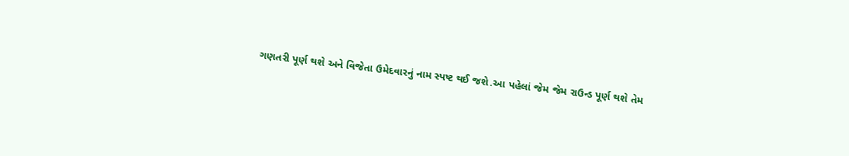ગણતરી પૂર્ણ થશે અને વિજેતા ઉમેદવારનું નામ સ્પષ્ટ થઈ જશે.આ પહેલાં જેમ જેમ રાઉન્ડ પૂર્ણ થશે તેમ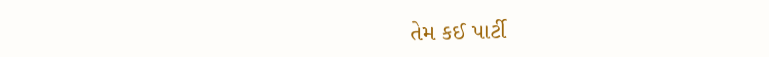તેમ કઈ પાર્ટી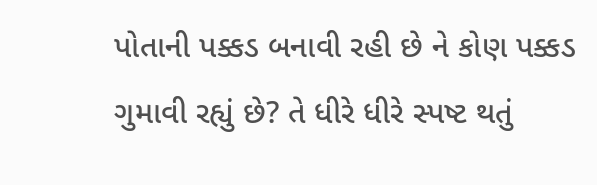પોતાની પક્કડ બનાવી રહી છે ને કોણ પક્કડ ગુમાવી રહ્યું છે? તે ધીરે ધીરે સ્પષ્ટ થતું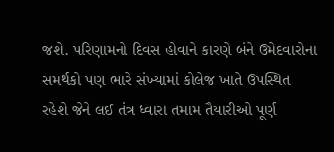જશે. પરિણામનો દિવસ હોવાને કારણે બંને ઉમેદવારોના સમર્થકો પણ ભારે સંખ્યામાં કોલેજ ખાતે ઉપસ્થિત રહેશે જેને લઈ તંત્ર ધ્વારા તમામ તૈયારીઓ પૂર્ણ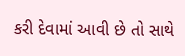કરી દેવામાં આવી છે તો સાથે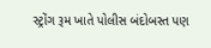સ્ટ્રોંગ રૂમ ખાતે પોલીસ બંદોબસ્ત પણ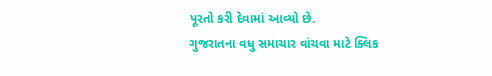પૂરતો કરી દેવામાં આવ્યો છે.
ગુજરાતના વધુ સમાચાર વાંચવા માટે ક્લિક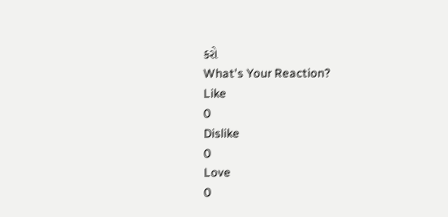કરો
What's Your Reaction?
Like
0
Dislike
0
Love
0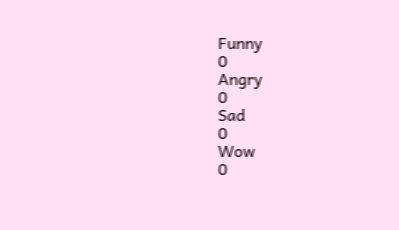Funny
0
Angry
0
Sad
0
Wow
0